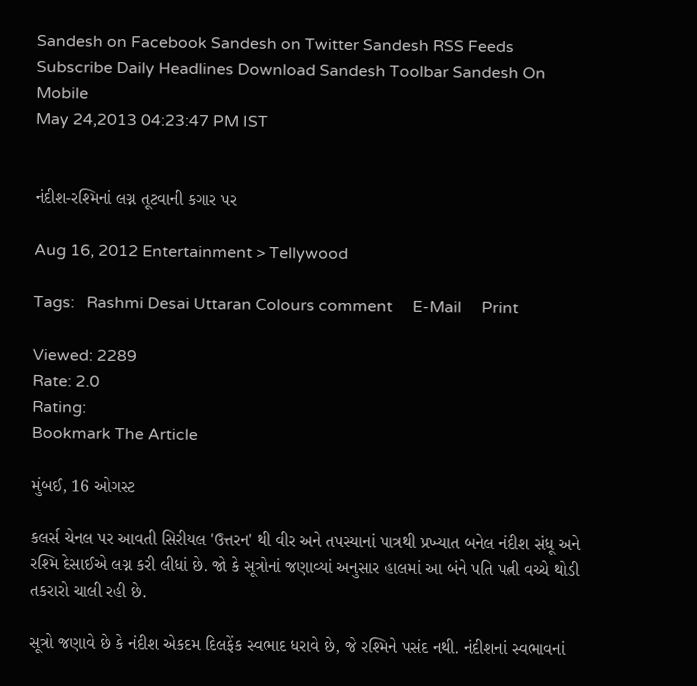Sandesh on Facebook Sandesh on Twitter Sandesh RSS Feeds Subscribe Daily Headlines Download Sandesh Toolbar Sandesh On Mobile
May 24,2013 04:23:47 PM IST


નંદીશ-રશ્મિનાં લગ્ન તૂટવાની કગાર પર

Aug 16, 2012 Entertainment > Tellywood

Tags:   Rashmi Desai Uttaran Colours comment     E-Mail     Print

Viewed: 2289
Rate: 2.0
Rating:
Bookmark The Article

મુંબઈ, 16 ઓગસ્ટ

કલર્સ ચેનલ પર આવતી સિરીયલ 'ઉત્તરન' થી વીર અને તપસ્યાનાં પાત્રથી પ્રખ્યાત બનેલ નંદીશ સંધૂ અને રશ્મિ દેસાઈએ લગ્ન કરી લીધાં છે. જો કે સૂત્રોનાં જણાવ્યાં અનુસાર હાલમાં આ બંને પતિ પત્ની વચ્ચે થોડી તકરારો ચાલી રહી છે.

સૂત્રો જણાવે છે કે નંદીશ એકદમ દિલફેંક સ્વભાદ ધરાવે છે, જે રશ્મિને પસંદ નથી. નંદીશનાં સ્વભાવનાં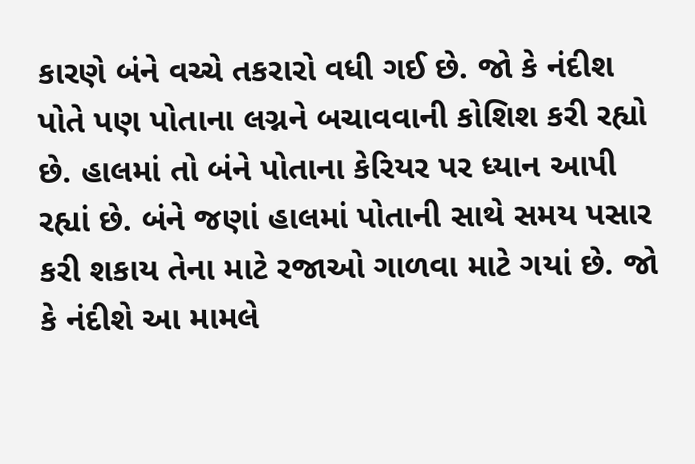કારણે બંને વચ્ચે તકરારો વધી ગઈ છે. જો કે નંદીશ પોતે પણ પોતાના લગ્નને બચાવવાની કોશિશ કરી રહ્યો છે. હાલમાં તો બંને પોતાના કેરિયર પર ધ્યાન આપી રહ્યાં છે. બંને જણાં હાલમાં પોતાની સાથે સમય પસાર કરી શકાય તેના માટે રજાઓ ગાળવા માટે ગયાં છે. જો કે નંદીશે આ મામલે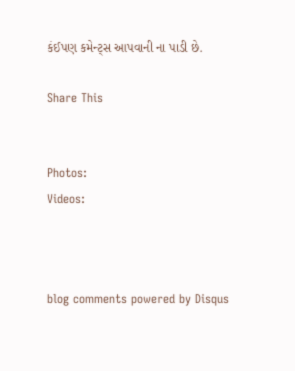કંઈપણ કમેન્ટ્સ આપવાની ના પાડી છે.

Share This


Photos:
Videos:



blog comments powered by Disqus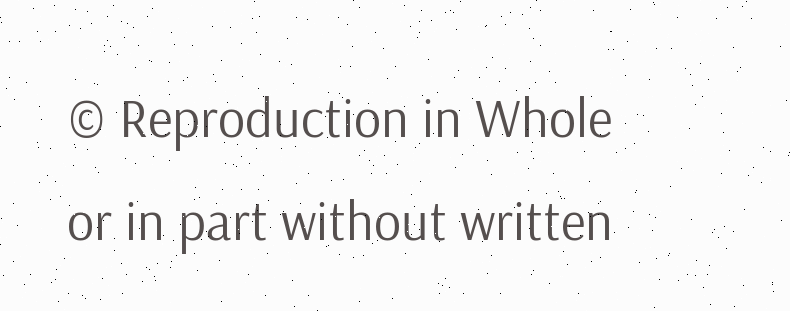© Reproduction in Whole or in part without written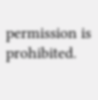permission is prohibited.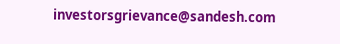investorsgrievance@sandesh.com